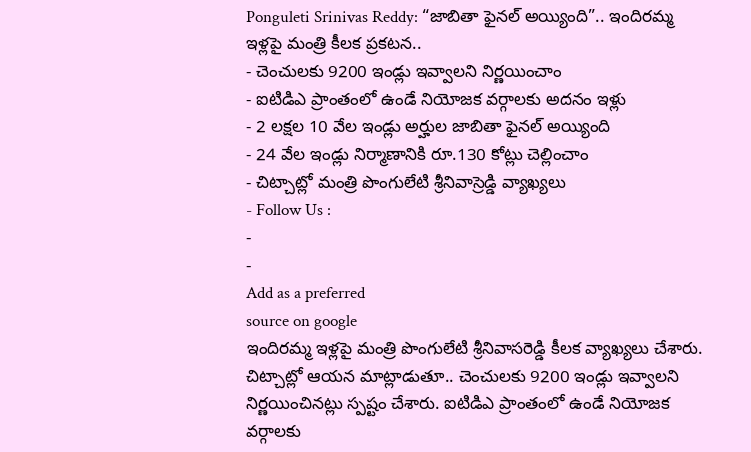Ponguleti Srinivas Reddy: “జాబితా ఫైనల్ అయ్యింది”.. ఇందిరమ్మ ఇళ్లపై మంత్రి కీలక ప్రకటన..
- చెంచులకు 9200 ఇండ్లు ఇవ్వాలని నిర్ణయించాం
- ఐటిడిఎ ప్రాంతంలో ఉండే నియోజక వర్గాలకు అదనం ఇళ్లు
- 2 లక్షల 10 వేల ఇండ్లు అర్హుల జాబితా ఫైనల్ అయ్యింది
- 24 వేల ఇండ్లు నిర్మాణానికి రూ.130 కోట్లు చెల్లించాం
- చిట్చాట్లో మంత్రి పొంగులేటి శ్రీనివాస్రెడ్డి వ్యాఖ్యలు
- Follow Us :
-
-
Add as a preferred
source on google
ఇందిరమ్మ ఇళ్లపై మంత్రి పొంగులేటి శ్రీనివాసరెడ్డి కీలక వ్యాఖ్యలు చేశారు. చిట్చాట్లో ఆయన మాట్లాడుతూ.. చెంచులకు 9200 ఇండ్లు ఇవ్వాలని నిర్ణయించినట్లు స్పష్టం చేశారు. ఐటిడిఎ ప్రాంతంలో ఉండే నియోజక వర్గాలకు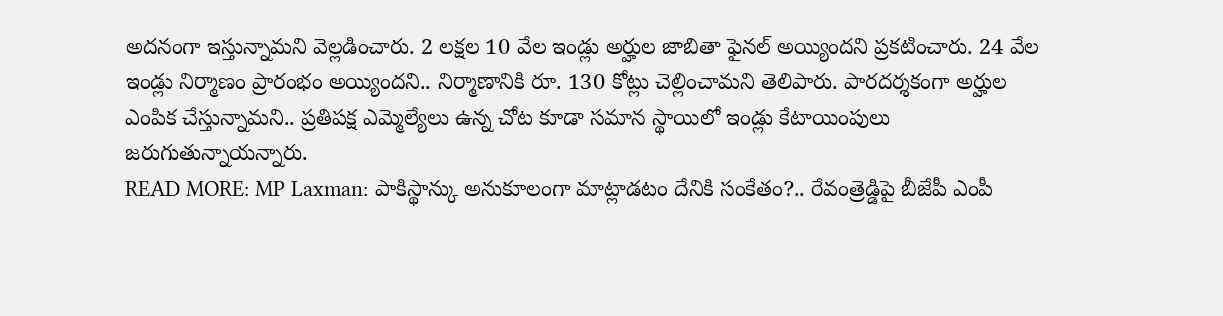అదనంగా ఇస్తున్నామని వెల్లడించారు. 2 లక్షల 10 వేల ఇండ్లు అర్హుల జాబితా ఫైనల్ అయ్యిందని ప్రకటించారు. 24 వేల ఇండ్లు నిర్మాణం ప్రారంభం అయ్యిందని.. నిర్మాణానికి రూ. 130 కోట్లు చెల్లించామని తెలిపారు. పారదర్శకంగా అర్హుల ఎంపిక చేస్తున్నామని.. ప్రతిపక్ష ఎమ్మెల్యేలు ఉన్న చోట కూడా సమాన స్థాయిలో ఇండ్లు కేటాయింపులు జరుగుతున్నాయన్నారు.
READ MORE: MP Laxman: పాకిస్థాన్కు అనుకూలంగా మాట్లాడటం దేనికి సంకేతం?.. రేవంత్రెడ్డిపై బీజేపీ ఎంపీ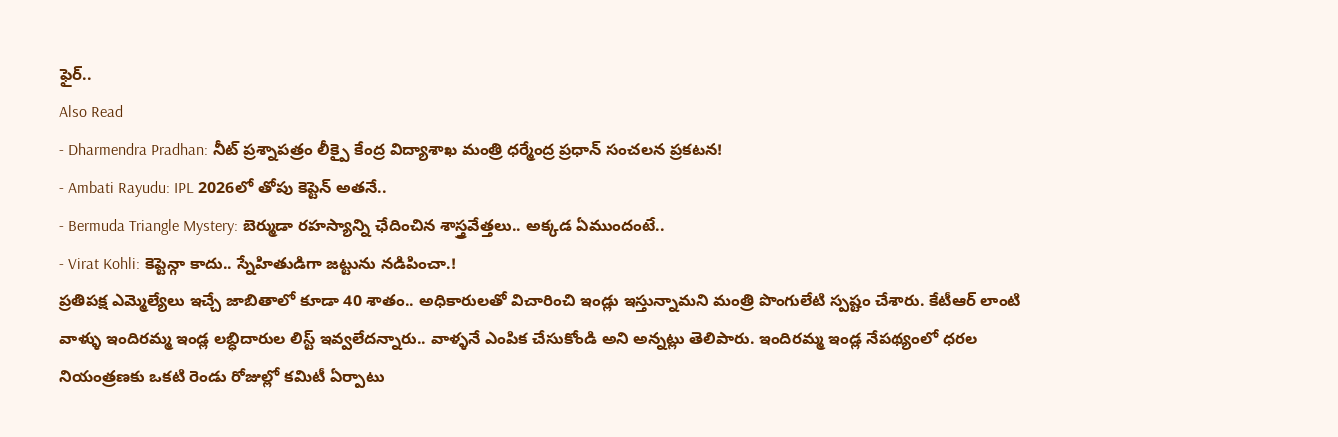ఫైర్..
Also Read
- Dharmendra Pradhan: నీట్ ప్రశ్నాపత్రం లీక్పై కేంద్ర విద్యాశాఖ మంత్రి ధర్మేంద్ర ప్రధాన్ సంచలన ప్రకటన!
- Ambati Rayudu: IPL 2026లో తోపు కెప్టెన్ అతనే..
- Bermuda Triangle Mystery: బెర్ముడా రహస్యాన్ని ఛేదించిన శాస్త్రవేత్తలు.. అక్కడ ఏముందంటే..
- Virat Kohli: కెప్టెన్గా కాదు.. స్నేహితుడిగా జట్టును నడిపించా.!
ప్రతిపక్ష ఎమ్మెల్యేలు ఇచ్చే జాబితాలో కూడా 40 శాతం.. అధికారులతో విచారించి ఇండ్లు ఇస్తున్నామని మంత్రి పొంగులేటి స్పష్టం చేశారు. కేటీఆర్ లాంటి వాళ్ళు ఇందిరమ్మ ఇండ్ల లబ్ధిదారుల లిస్ట్ ఇవ్వలేదన్నారు.. వాళ్ళనే ఎంపిక చేసుకోండి అని అన్నట్లు తెలిపారు. ఇందిరమ్మ ఇండ్ల నేపథ్యంలో ధరల నియంత్రణకు ఒకటి రెండు రోజుల్లో కమిటీ ఏర్పాటు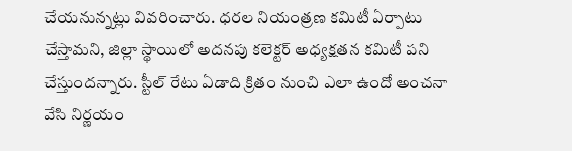చేయనున్నట్లు వివరించారు. ధరల నియంత్రణ కమిటీ ఏర్పాటు చేస్తామని, జిల్లా స్థాయిలో అదనపు కలెక్టర్ అధ్యక్షతన కమిటీ పని చేస్తుందన్నారు. స్టీల్ రేటు ఏడాది క్రితం నుంచి ఎలా ఉందో అంచనా వేసి నిర్ణయం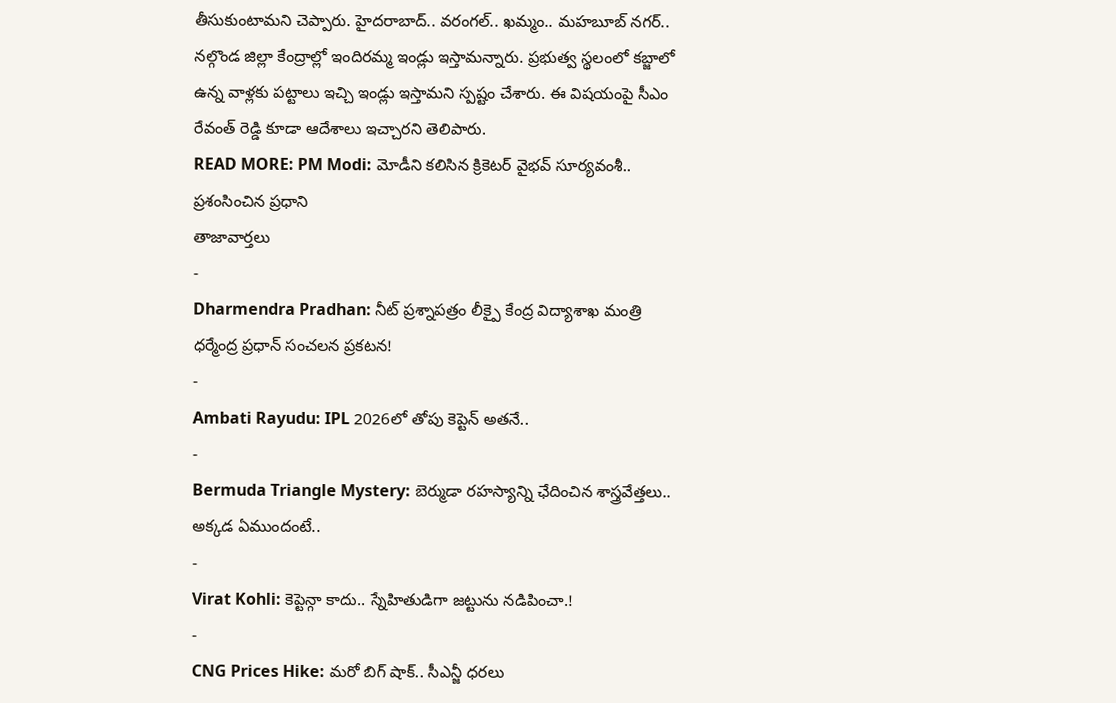తీసుకుంటామని చెప్పారు. హైదరాబాద్.. వరంగల్.. ఖమ్మం.. మహబూబ్ నగర్.. నల్గొండ జిల్లా కేంద్రాల్లో ఇందిరమ్మ ఇండ్లు ఇస్తామన్నారు. ప్రభుత్వ స్థలంలో కబ్జాలో ఉన్న వాళ్లకు పట్టాలు ఇచ్చి ఇండ్లు ఇస్తామని స్పష్టం చేశారు. ఈ విషయంపై సీఎం రేవంత్ రెడ్డి కూడా ఆదేశాలు ఇచ్చారని తెలిపారు.
READ MORE: PM Modi: మోడీని కలిసిన క్రికెటర్ వైభవ్ సూర్యవంశీ.. ప్రశంసించిన ప్రధాని
తాజావార్తలు
-
Dharmendra Pradhan: నీట్ ప్రశ్నాపత్రం లీక్పై కేంద్ర విద్యాశాఖ మంత్రి ధర్మేంద్ర ప్రధాన్ సంచలన ప్రకటన!
-
Ambati Rayudu: IPL 2026లో తోపు కెప్టెన్ అతనే..
-
Bermuda Triangle Mystery: బెర్ముడా రహస్యాన్ని ఛేదించిన శాస్త్రవేత్తలు.. అక్కడ ఏముందంటే..
-
Virat Kohli: కెప్టెన్గా కాదు.. స్నేహితుడిగా జట్టును నడిపించా.!
-
CNG Prices Hike: మరో బిగ్ షాక్.. సీఎన్జీ ధరలు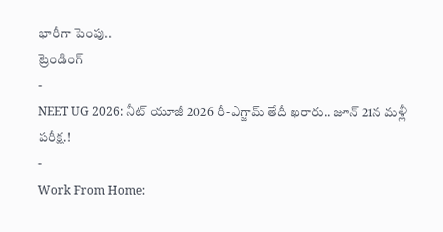భారీగా పెంపు..
ట్రెండింగ్
-
NEET UG 2026: నీట్ యూజీ 2026 రీ-ఎగ్జామ్ తేదీ ఖరారు.. జూన్ 21న మళ్లీ పరీక్ష.!
-
Work From Home: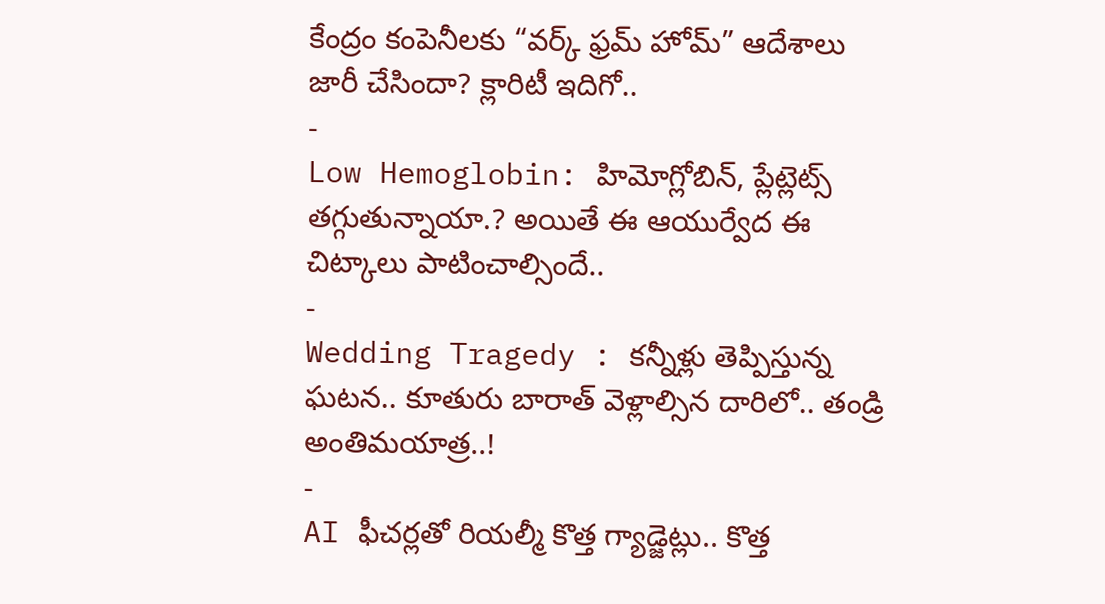కేంద్రం కంపెనీలకు “వర్క్ ఫ్రమ్ హోమ్” ఆదేశాలు జారీ చేసిందా? క్లారిటీ ఇదిగో..
-
Low Hemoglobin: హిమోగ్లోబిన్, ప్లేట్లెట్స్ తగ్గుతున్నాయా.? అయితే ఈ ఆయుర్వేద ఈ చిట్కాలు పాటించాల్సిందే..
-
Wedding Tragedy : కన్నీళ్లు తెప్పిస్తున్న ఘటన.. కూతురు బారాత్ వెళ్లాల్సిన దారిలో.. తండ్రి అంతిమయాత్ర..!
-
AI ఫీచర్లతో రియల్మీ కొత్త గ్యాడ్జెట్లు.. కొత్త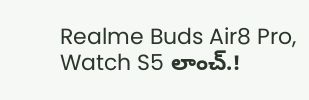Realme Buds Air8 Pro, Watch S5 లాంచ్.!